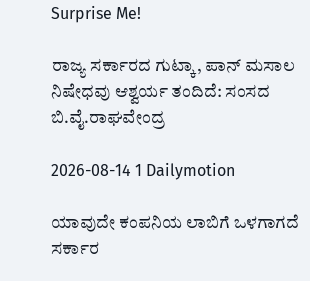Surprise Me!

ರಾಜ್ಯ ಸರ್ಕಾರದ ಗುಟ್ಕಾ, ಪಾನ್ ಮಸಾಲ ನಿಷೇಧವು ಆಶ್ವರ್ಯ ತಂದಿದೆ: ಸಂಸದ ಬಿ.ವೈ.ರಾಘವೇಂದ್ರ

2026-08-14 1 Dailymotion

ಯಾವುದೇ ಕಂಪನಿಯ ಲಾಬಿಗೆ ಒಳಗಾಗದೆ ಸರ್ಕಾರ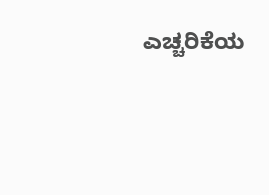ಎಚ್ಚರಿಕೆಯ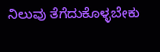ನಿಲುವು ತೆಗೆದುಕೊಳ್ಳಬೇಕು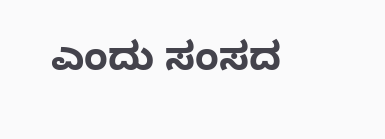ಎಂದು ಸಂಸದ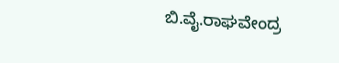ಬಿ.ವೈ.ರಾಘವೇಂದ್ರ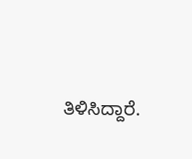ತಿಳಿಸಿದ್ದಾರೆ.